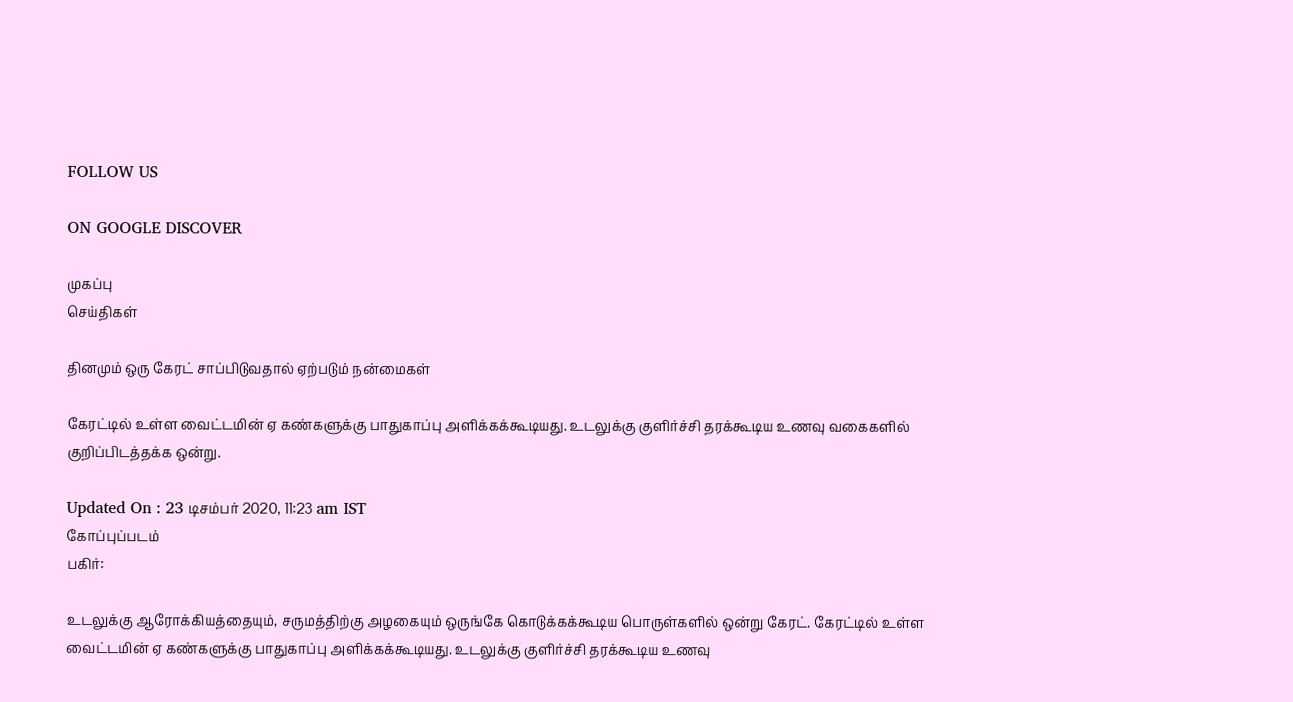FOLLOW US

ON GOOGLE DISCOVER

முகப்பு
செய்திகள்

தினமும் ஒரு கேரட் சாப்பிடுவதால் ஏற்படும் நன்மைகள்

கேரட்டில் உள்ள வைட்டமின் ஏ கண்களுக்கு பாதுகாப்பு அளிக்கக்கூடியது. உடலுக்கு குளிர்ச்சி தரக்கூடிய உணவு வகைகளில் குறிப்பிடத்தக்க ஒன்று.

Updated On : 23 டிசம்பர் 2020, 11:23 am IST
கோப்புப்படம்
பகிர்:

உடலுக்கு ஆரோக்கியத்தையும், சருமத்திற்கு அழகையும் ஒருங்கே கொடுக்கக்கூடிய பொருள்களில் ஒன்று கேரட். கேரட்டில் உள்ள வைட்டமின் ஏ கண்களுக்கு பாதுகாப்பு அளிக்கக்கூடியது. உடலுக்கு குளிர்ச்சி தரக்கூடிய உணவு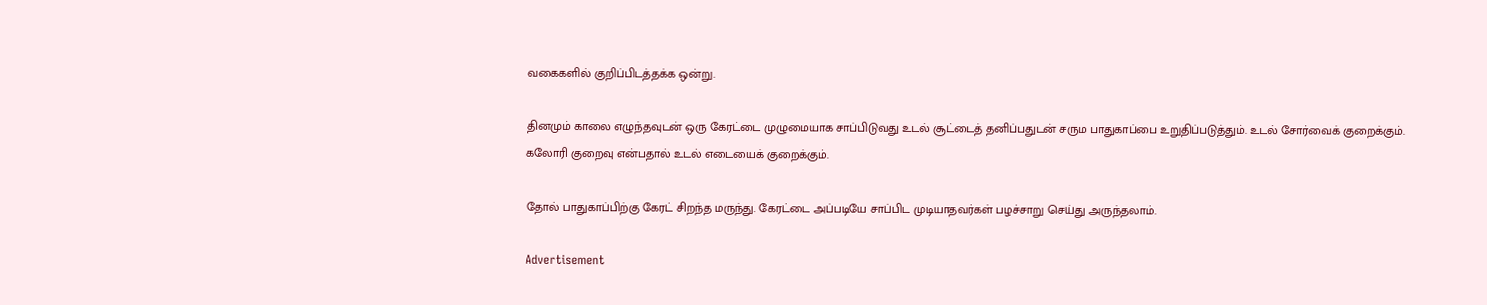வகைகளில் குறிப்பிடத்தக்க ஒன்று.

தினமும் காலை எழுந்தவுடன் ஒரு கேரட்டை முழுமையாக சாப்பிடுவது உடல் சூட்டைத் தனிப்பதுடன் சரும பாதுகாப்பை உறுதிப்படுத்தும். உடல் சோர்வைக் குறைக்கும். கலோரி குறைவு என்பதால் உடல் எடையைக் குறைக்கும்.

தோல் பாதுகாப்பிற்கு கேரட் சிறந்த மருந்து. கேரட்டை அப்படியே சாப்பிட முடியாதவர்கள் பழச்சாறு செய்து அருந்தலாம்.

Advertisement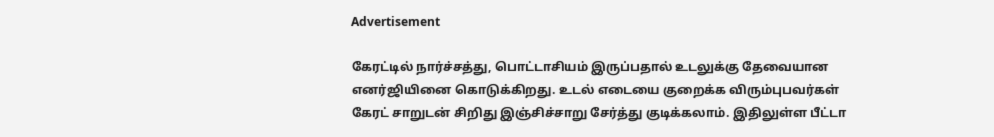Advertisement

கேரட்டில் நார்ச்சத்து, பொட்டாசியம் இருப்பதால் உடலுக்கு தேவையான எனர்ஜியினை கொடுக்கிறது. உடல் எடையை குறைக்க விரும்புபவர்கள் கேரட் சாறுடன் சிறிது இஞ்சிச்சாறு சேர்த்து குடிக்கலாம். இதிலுள்ள பீட்டா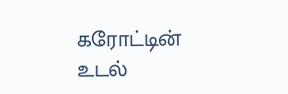கரோட்டின் உடல்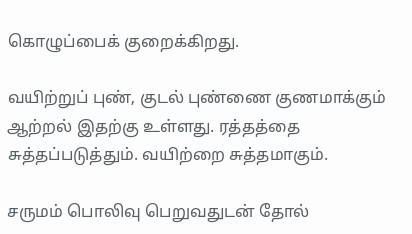கொழுப்பைக் குறைக்கிறது.

வயிற்றுப் புண், குடல் புண்ணை குணமாக்கும் ஆற்றல் இதற்கு உள்ளது. ரத்தத்தை சுத்தப்படுத்தும். வயிற்றை சுத்தமாகும்.

சருமம் பொலிவு பெறுவதுடன் தோல்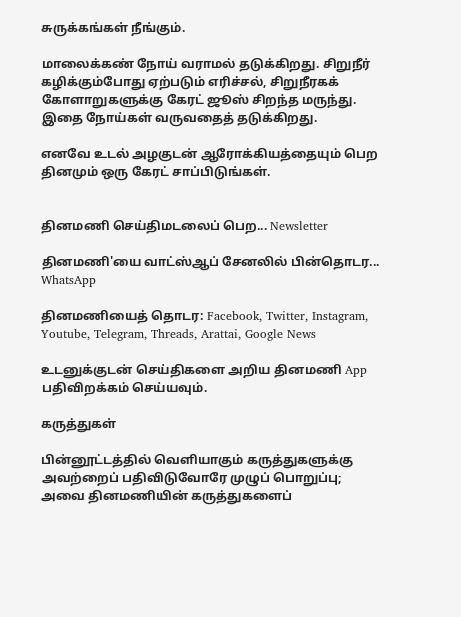சுருக்கங்கள் நீங்கும்.

மாலைக்கண் நோய் வராமல் தடுக்கிறது. சிறுநீர் கழிக்கும்போது ஏற்படும் எரிச்சல், சிறுநீரகக் கோளாறுகளுக்கு கேரட் ஜூஸ் சிறந்த மருந்து. இதை நோய்கள் வருவதைத் தடுக்கிறது.

எனவே உடல் அழகுடன் ஆரோக்கியத்தையும் பெற தினமும் ஒரு கேரட் சாப்பிடுங்கள்.


தினமணி செய்திமடலைப் பெற... Newsletter

தினமணி'யை வாட்ஸ்ஆப் சேனலில் பின்தொடர... WhatsApp

தினமணியைத் தொடர: Facebook, Twitter, Instagram, Youtube, Telegram, Threads, Arattai, Google News

உடனுக்குடன் செய்திகளை அறிய தினமணி App பதிவிறக்கம் செய்யவும்.

கருத்துகள்

பின்னூட்டத்தில் வெளியாகும் கருத்துகளுக்கு அவற்றைப் பதிவிடுவோரே முழுப் பொறுப்பு; அவை தினமணியின் கருத்துகளைப்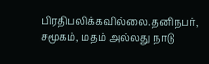பிரதிபலிக்கவில்லை.தனிநபர், சமூகம், மதம் அல்லது நாடு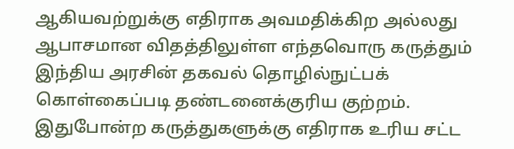ஆகியவற்றுக்கு எதிராக அவமதிக்கிற அல்லது ஆபாசமான விதத்திலுள்ள எந்தவொரு கருத்தும் இந்திய அரசின் தகவல் தொழில்நுட்பக் கொள்கைப்படி தண்டனைக்குரிய குற்றம். இதுபோன்ற கருத்துகளுக்கு எதிராக உரிய சட்ட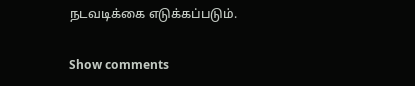நடவடிக்கை எடுக்கப்படும்.

Show comments